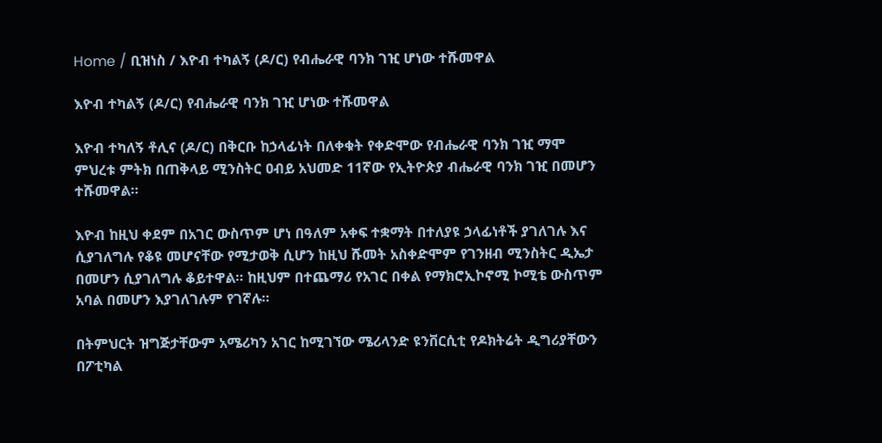Home / ቢዝነስ / እዮብ ተካልኝ (ዶ/ር) የብሔራዊ ባንክ ገዢ ሆነው ተሹመዋል

እዮብ ተካልኝ (ዶ/ር) የብሔራዊ ባንክ ገዢ ሆነው ተሹመዋል

እዮብ ተካለኝ ቶሊና (ዶ/ር) በቅርቡ ከኃላፊነት በለቀቁት የቀድሞው የብሔራዊ ባንክ ገዢ ማሞ ምህረቱ ምትክ በጠቅላይ ሚንስትር ዐብይ አህመድ 11ኛው የኢትዮጵያ ብሔራዊ ባንክ ገዢ በመሆን ተሹመዋል፡፡

እዮብ ከዚህ ቀደም በአገር ውስጥም ሆነ በዓለም አቀፍ ተቋማት በተለያዩ ኃላፊነቶች ያገለገሉ እና ሲያገለግሉ የቆዩ መሆናቸው የሚታወቅ ሲሆን ከዚህ ሹመት አስቀድሞም የገንዘብ ሚንስትር ዲኤታ በመሆን ሲያገለግሉ ቆይተዋል፡፡ ከዚህም በተጨማሪ የአገር በቀል የማክሮኢኮኖሚ ኮሚቴ ውስጥም አባል በመሆን እያገለገሉም የገኛሉ፡፡

በትምህርት ዝግጅታቸውም አሜሪካን አገር ከሚገኘው ሜሪላንድ ዩንቨርሲቲ የዶክትሬት ዲግሪያቸውን በፖቲካል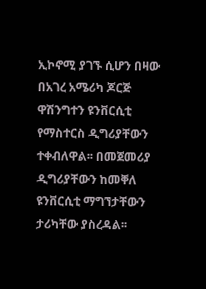ኢኮኖሚ ያገኙ ሲሆን በዛው በአገረ አሜሪካ ጆርጅ ዋሽንግተን ዩንቨርሲቲ የማስተርስ ዲግሪያቸውን ተቀብለዋል፡፡ በመጀመሪያ ዲግሪያቸውን ከመቐለ ዩንቨርሲቲ ማግኘታቸውን ታሪካቸው ያስረዳል፡፡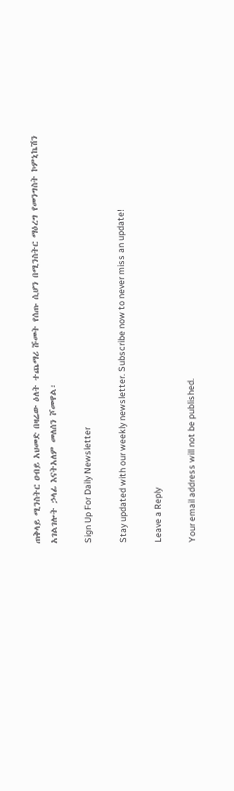ጠቅላይ ሚንስትር ዐብይ አህመድ በዛሬው ዕለት ተጨማሪ ሹመት የሰጡ ሲሆን በሚንስትር ማዕረግ የመንግስት ኮምኒኬሽን አገልገሎት ኃላፊ እናትአለም መለሰን ሾመዋል፡

Sign Up For Daily Newsletter

Stay updated with our weekly newsletter. Subscribe now to never miss an update!

Leave a Reply

Your email address will not be published.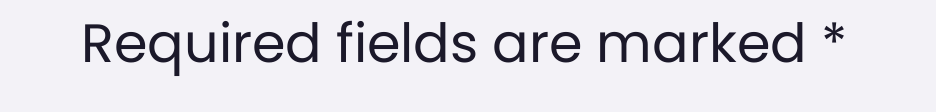Required fields are marked *